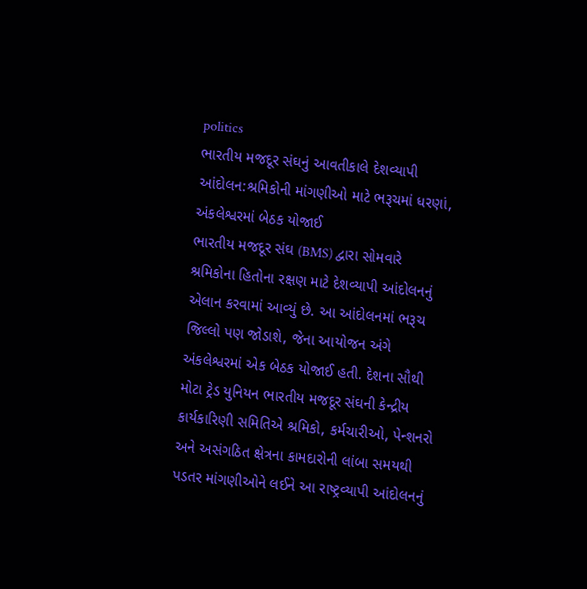politics
ભારતીય મજદૂર સંઘનું આવતીકાલે દેશવ્યાપી આંદોલન:શ્રમિકોની માંગણીઓ માટે ભરૂચમાં ધરણાં, અંકલેશ્વરમાં બેઠક યોજાઈ
ભારતીય મજદૂર સંઘ (BMS) દ્વારા સોમવારે શ્રમિકોના હિતોના રક્ષણ માટે દેશવ્યાપી આંદોલનનું એલાન કરવામાં આવ્યું છે. આ આંદોલનમાં ભરૂચ જિલ્લો પણ જોડાશે, જેના આયોજન અંગે અંકલેશ્વરમાં એક બેઠક યોજાઈ હતી. દેશના સૌથી મોટા ટ્રેડ યુનિયન ભારતીય મજદૂર સંઘની કેન્દ્રીય કાર્યકારિણી સમિતિએ શ્રમિકો, કર્મચારીઓ, પેન્શનરો અને અસંગઠિત ક્ષેત્રના કામદારોની લાંબા સમયથી પડતર માંગણીઓને લઈને આ રાષ્ટ્રવ્યાપી આંદોલનનું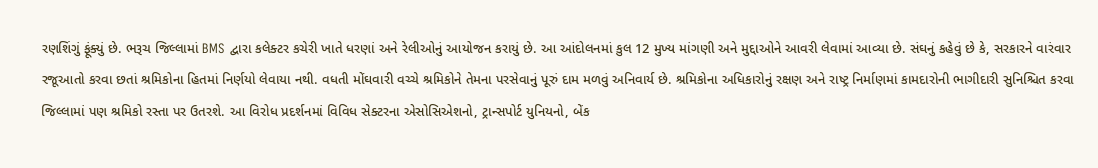રણશિંગું ફૂંક્યું છે. ભરૂચ જિલ્લામાં BMS દ્વારા કલેક્ટર કચેરી ખાતે ધરણાં અને રેલીઓનું આયોજન કરાયું છે. આ આંદોલનમાં કુલ 12 મુખ્ય માંગણી અને મુદ્દાઓને આવરી લેવામાં આવ્યા છે. સંઘનું કહેવું છે કે, સરકારને વારંવાર રજૂઆતો કરવા છતાં શ્રમિકોના હિતમાં નિર્ણયો લેવાયા નથી. વધતી મોંઘવારી વચ્ચે શ્રમિકોને તેમના પરસેવાનું પૂરું દામ મળવું અનિવાર્ય છે. શ્રમિકોના અધિકારોનું રક્ષણ અને રાષ્ટ્ર નિર્માણમાં કામદારોની ભાગીદારી સુનિશ્ચિત કરવા જિલ્લામાં પણ શ્રમિકો રસ્તા પર ઉતરશે. આ વિરોધ પ્રદર્શનમાં વિવિધ સેક્ટરના એસોસિએશનો, ટ્રાન્સપોર્ટ યુનિયનો, બેંક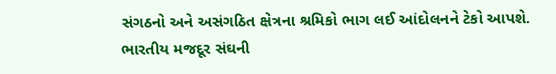સંગઠનો અને અસંગઠિત ક્ષેત્રના શ્રમિકો ભાગ લઈ આંદોલનને ટેકો આપશે. ભારતીય મજદૂર સંઘની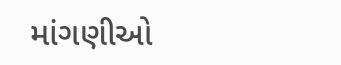માંગણીઓ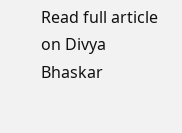Read full article on Divya Bhaskar